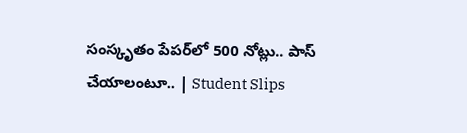సంస్కృతం పేపర్‌లో 500 నోట్లు.. పాస్ చేయాలంటూ.. | Student Slips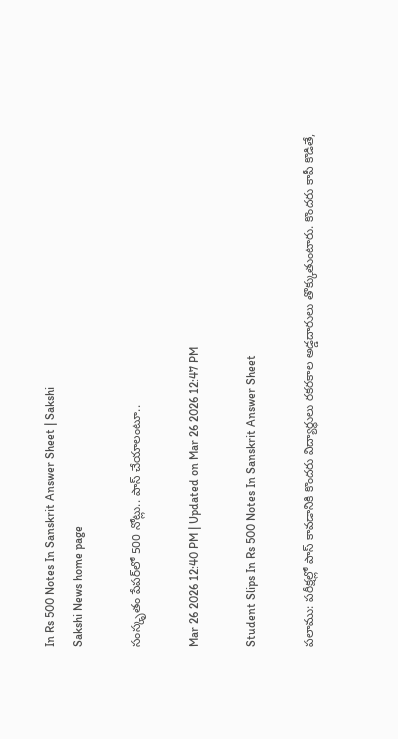In Rs 500 Notes In Sanskrit Answer Sheet | Sakshi
Sakshi News home page

సంస్కృతం పేపర్‌లో 500 నోట్లు.. పాస్ చేయాలంటూ..

Mar 26 2026 12:40 PM | Updated on Mar 26 2026 12:47 PM

Student Slips In Rs 500 Notes In Sanskrit Answer Sheet

పలాము: పరీక్షల్లో పాస్ కావడానికి కొందరు విద్యార్థులు రకరకాల అడ్డదారులు తొక్కుతుంటారు. కొందరు కాపీ కొడితే,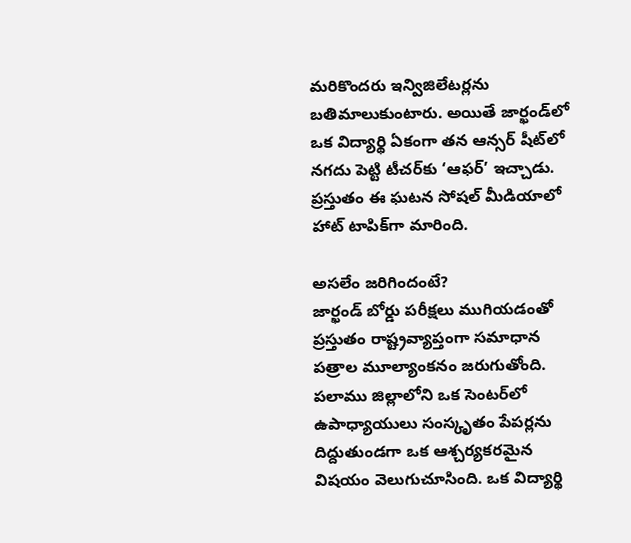మరికొందరు ఇన్విజిలేటర్లను బతిమాలుకుంటారు. అయితే జార్ఖండ్‌లో ఒక విద్యార్థి ఏకంగా తన ఆన్సర్ షీట్‌లో నగదు పెట్టి టీచర్‌కు ‘ఆఫర్’ ఇచ్చాడు. ప్రస్తుతం ఈ ఘటన సోషల్ మీడియాలో హాట్ టాపిక్‌గా మారింది.

అసలేం జరిగిందంటే?
జార్ఖండ్ బోర్డు పరీక్షలు ముగియడంతో ప్రస్తుతం రాష్ట్రవ్యాప్తంగా సమాధాన పత్రాల మూల్యాంకనం జరుగుతోంది. పలాము జిల్లాలోని ఒక సెంటర్‌లో ఉపాధ్యాయులు సంస్కృతం పేపర్లను దిద్దుతుండగా ఒక ఆశ్చర్యకరమైన విషయం వెలుగుచూసింది. ఒక విద్యార్థి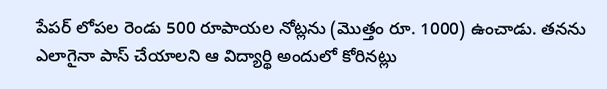పేపర్ లోపల రెండు 500 రూపాయల నోట్లను (మొత్తం రూ. 1000) ఉంచాడు. తనను ఎలాగైనా పాస్ చేయాలని ఆ విద్యార్థి అందులో కోరినట్లు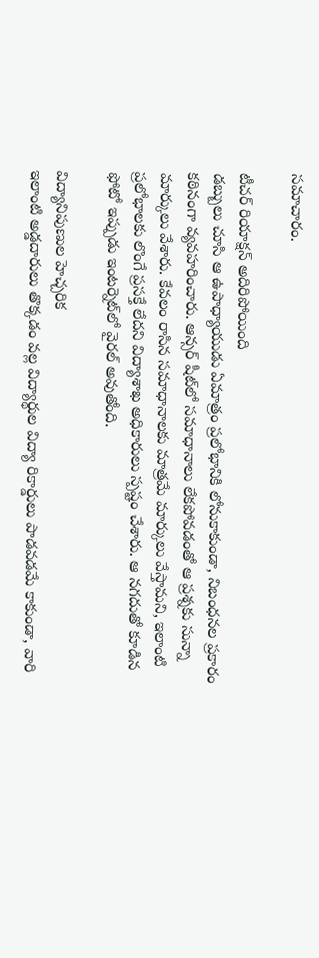సమాచారం.

టీచర్ రియాక్షన్ అదిరిపోయింది
డబ్బులు చూసి ఆ ఉపాధ్యాయుడు ఏమాత్రం ప్రలోభానికి లోనుకాకుండా, నిబంధనల ప్రకారం కఠినంగా వ్యవహరించారు. ఆన్సర్ షీట్‌లో సమాధానాలు లేకపోవడంతో ఆ ప్రశ్నకు సున్నా మార్కులు వేశారు. కేవలం రాసిన సమాధానాలకు మాత్రమే మార్కులు వేస్తామని, ఇలాంటి ప్రలోభాలకు లొంగే ప్రసక్తే లేదని విద్యాశాఖ అధికారులు స్పష్టం చేశారు. ఆ నగదుతో కూడిన ఫోటో ఇప్పుడు ఇంటర్నెట్‌లో వైరల్ అవుతోంది.

విద్యానిపుణుల హెచ్చరిక
ఇలాంటి అడ్డదారులు తొక్కడం వల్ల విద్యార్థుల విద్యా రికార్డులు పాడవడమే కాకుండా, వారి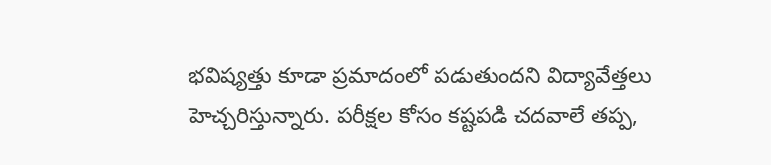భవిష్యత్తు కూడా ప్రమాదంలో పడుతుందని విద్యావేత్తలు హెచ్చరిస్తున్నారు. పరీక్షల కోసం కష్టపడి చదవాలే తప్ప,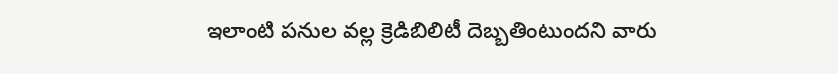ఇలాంటి పనుల వల్ల క్రెడిబిలిటీ దెబ్బతింటుందని వారు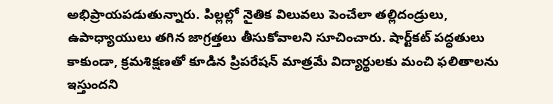అభిప్రాయపడుతున్నారు. పిల్లల్లో నైతిక విలువలు పెంచేలా తల్లిదండ్రులు, ఉపాధ్యాయులు తగిన జాగ్రత్తలు తీసుకోవాలని సూచించారు. షార్ట్‌కట్ పద్ధతులు కాకుండా, క్రమశిక్షణతో కూడిన ప్రిపరేషన్ మాత్రమే విద్యార్థులకు మంచి ఫలితాలను ఇస్తుందని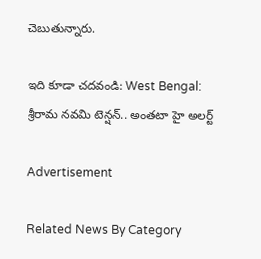చెబుతున్నారు.

ఇది కూడా చదవండి: West Bengal: శ్రీరామ నవమి టెన్షన్.. అంతటా హై అలర్ట్‌

Advertisement

Related News By Category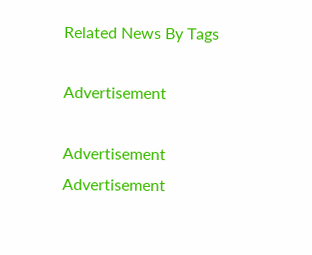Related News By Tags

Advertisement

Advertisement
Advertisement